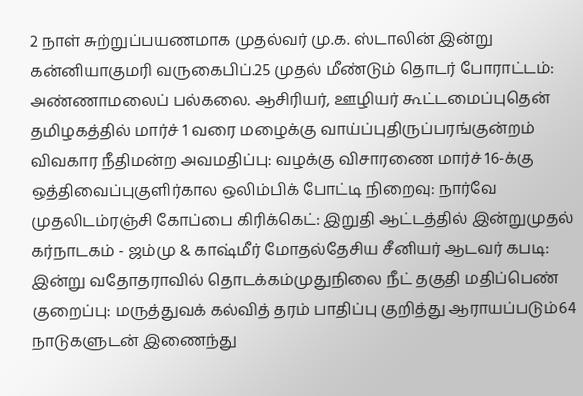2 நாள் சுற்றுப்பயணமாக முதல்வர் மு.க. ஸ்டாலின் இன்று கன்னியாகுமரி வருகைபிப்.25 முதல் மீண்டும் தொடர் போராட்டம்: அண்ணாமலைப் பல்கலை. ஆசிரியர், ஊழியர் கூட்டமைப்புதென் தமிழகத்தில் மார்ச் 1 வரை மழைக்கு வாய்ப்புதிருப்பரங்குன்றம் விவகார நீதிமன்ற அவமதிப்பு: வழக்கு விசாரணை மார்ச் 16-க்கு ஒத்திவைப்புகுளிர்கால ஒலிம்பிக் போட்டி நிறைவு: நார்வே முதலிடம்ரஞ்சி கோப்பை கிரிக்கெட்: இறுதி ஆட்டத்தில் இன்றுமுதல் கர்நாடகம் - ஜம்மு & காஷ்மீர் மோதல்தேசிய சீனியர் ஆடவர் கபடி: இன்று வதோதராவில் தொடக்கம்முதுநிலை நீட் தகுதி மதிப்பெண் குறைப்பு: மருத்துவக் கல்வித் தரம் பாதிப்பு குறித்து ஆராயப்படும்64 நாடுகளுடன் இணைந்து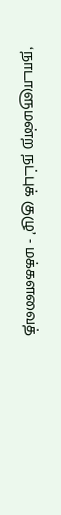‘நாடாளுமன்ற நட்புக் குழு’ - மக்களவைத்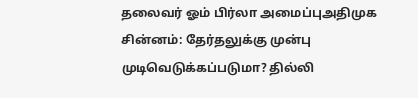தலைவர் ஓம் பிர்லா அமைப்புஅதிமுக சின்னம்: தேர்தலுக்கு முன்பு முடிவெடுக்கப்படுமா? தில்லி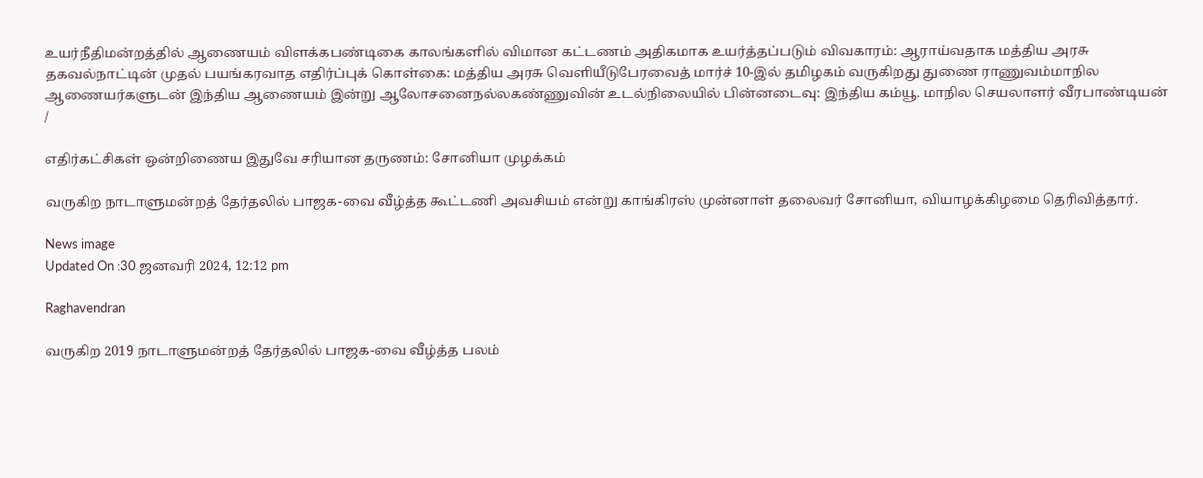உயர்நீதிமன்றத்தில் ஆணையம் விளக்கபண்டிகை காலங்களில் விமான கட்டணம் அதிகமாக உயர்த்தப்படும் விவகாரம்: ஆராய்வதாக மத்திய அரசு தகவல்நாட்டின் முதல் பயங்கரவாத எதிர்ப்புக் கொள்கை: மத்திய அரசு வெளியீடுபேரவைத் மார்ச் 10-இல் தமிழகம் வருகிறது துணை ராணுவம்மாநில ஆணையர்களுடன் இந்திய ஆணையம் இன்று ஆலோசனைநல்லகண்ணுவின் உடல்நிலையில் பின்னடைவு: இந்திய கம்யூ. மாநில செயலாளர் வீரபாண்டியன்
/

எதிர்கட்சிகள் ஒன்றிணைய இதுவே சரியான தருணம்: சோனியா முழக்கம்

வருகிற நாடாளுமன்றத் தேர்தலில் பாஜக-வை வீழ்த்த கூட்டணி அவசியம் என்று காங்கிரஸ் முன்னாள் தலைவர் சோனியா, வியாழக்கிழமை தெரிவித்தார்.

News image
Updated On :30 ஜனவரி 2024, 12:12 pm

Raghavendran

வருகிற 2019 நாடாளுமன்றத் தேர்தலில் பாஜக-வை வீழ்த்த பலம்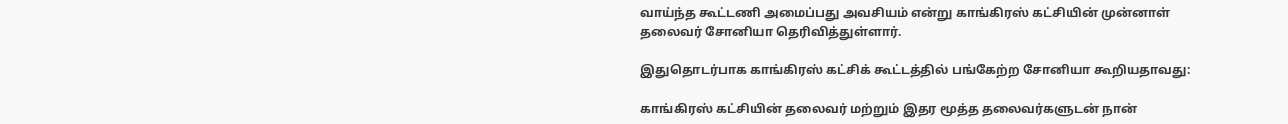வாய்ந்த கூட்டணி அமைப்பது அவசியம் என்று காங்கிரஸ் கட்சியின் முன்னாள் தலைவர் சோனியா தெரிவித்துள்ளார்.

இதுதொடர்பாக காங்கிரஸ் கட்சிக் கூட்டத்தில் பங்கேற்ற சோனியா கூறியதாவது:

காங்கிரஸ் கட்சியின் தலைவர் மற்றும் இதர மூத்த தலைவர்களுடன் நான்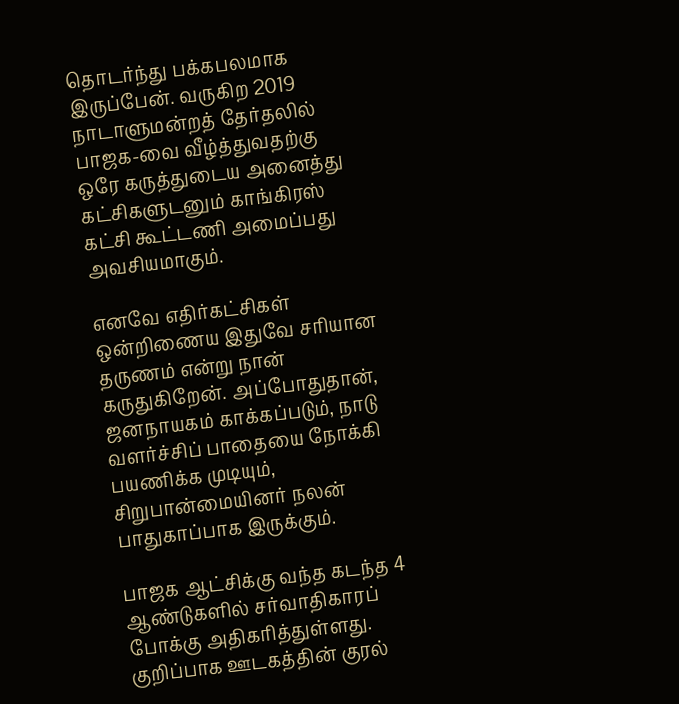தொடர்ந்து பக்கபலமாக இருப்பேன். வருகிற 2019 நாடாளுமன்றத் தேர்தலில் பாஜக-வை வீழ்த்துவதற்கு ஒரே கருத்துடைய அனைத்து கட்சிகளுடனும் காங்கிரஸ் கட்சி கூட்டணி அமைப்பது அவசியமாகும்.

எனவே எதிர்கட்சிகள் ஒன்றிணைய இதுவே சரியான தருணம் என்று நான் கருதுகிறேன். அப்போதுதான், ஜனநாயகம் காக்கப்படும், நாடு வளர்ச்சிப் பாதையை நோக்கி பயணிக்க முடியும், சிறுபான்மையினர் நலன் பாதுகாப்பாக இருக்கும்.

பாஜக ஆட்சிக்கு வந்த கடந்த 4 ஆண்டுகளில் சர்வாதிகாரப் போக்கு அதிகரித்துள்ளது. குறிப்பாக ஊடகத்தின் குரல்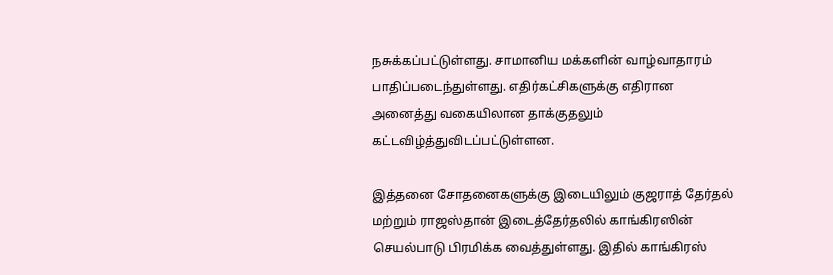நசுக்கப்பட்டுள்ளது. சாமானிய மக்களின் வாழ்வாதாரம் பாதிப்படைந்துள்ளது. எதிர்கட்சிகளுக்கு எதிரான அனைத்து வகையிலான தாக்குதலும் கட்டவிழ்த்துவிடப்பட்டுள்ளன.

இத்தனை சோதனைகளுக்கு இடையிலும் குஜராத் தேர்தல் மற்றும் ராஜஸ்தான் இடைத்தேர்தலில் காங்கிரஸின் செயல்பாடு பிரமிக்க வைத்துள்ளது. இதில் காங்கிரஸ்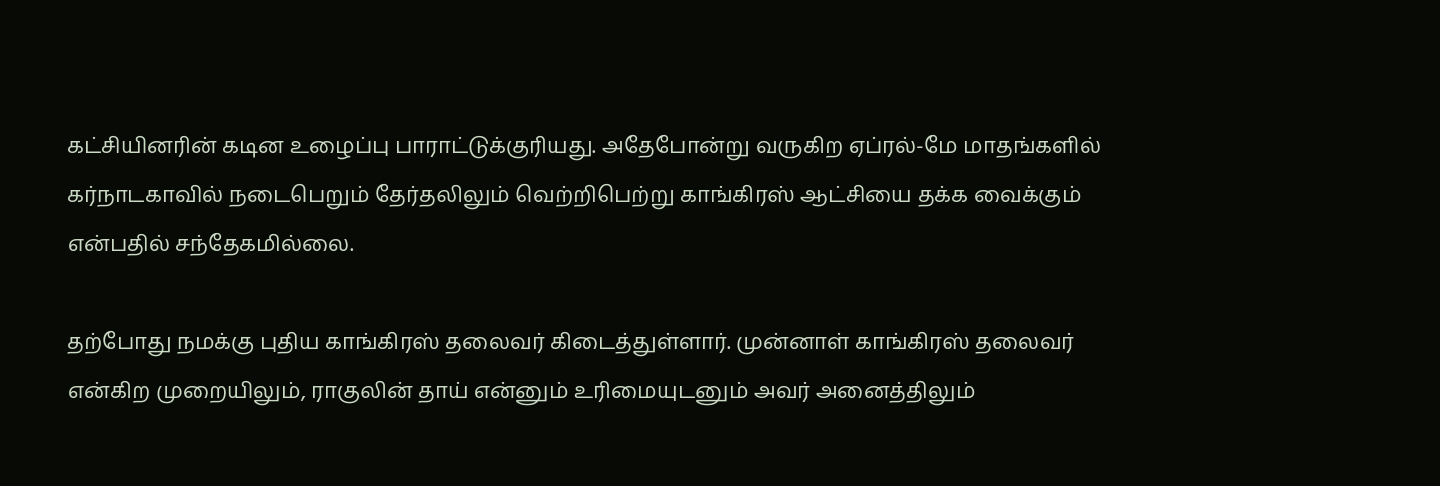கட்சியினரின் கடின உழைப்பு பாராட்டுக்குரியது. அதேபோன்று வருகிற ஏப்ரல்-மே மாதங்களில் கர்நாடகாவில் நடைபெறும் தேர்தலிலும் வெற்றிபெற்று காங்கிரஸ் ஆட்சியை தக்க வைக்கும் என்பதில் சந்தேகமில்லை.

தற்போது நமக்கு புதிய காங்கிரஸ் தலைவர் கிடைத்துள்ளார். முன்னாள் காங்கிரஸ் தலைவர் என்கிற முறையிலும், ராகுலின் தாய் என்னும் உரிமையுடனும் அவர் அனைத்திலும்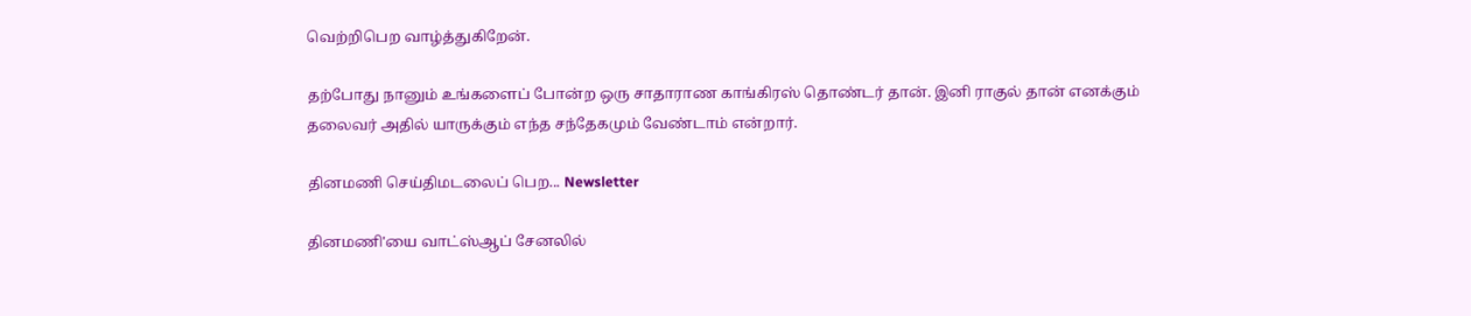வெற்றிபெற வாழ்த்துகிறேன்.

தற்போது நானும் உங்களைப் போன்ற ஒரு சாதாராண காங்கிரஸ் தொண்டர் தான். இனி ராகுல் தான் எனக்கும் தலைவர் அதில் யாருக்கும் எந்த சந்தேகமும் வேண்டாம் என்றார்.

தினமணி செய்திமடலைப் பெற... Newsletter

தினமணி'யை வாட்ஸ்ஆப் சேனலில்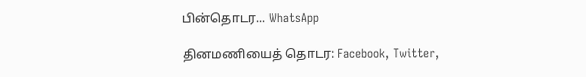பின்தொடர... WhatsApp

தினமணியைத் தொடர: Facebook, Twitter,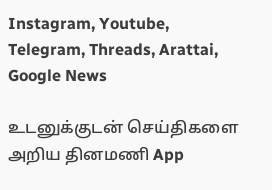Instagram, Youtube, Telegram, Threads, Arattai, Google News

உடனுக்குடன் செய்திகளை அறிய தினமணி App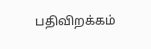பதிவிறக்கம்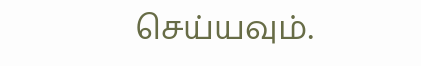செய்யவும்.